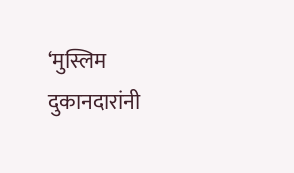‘मुस्लिम दुकानदारांनी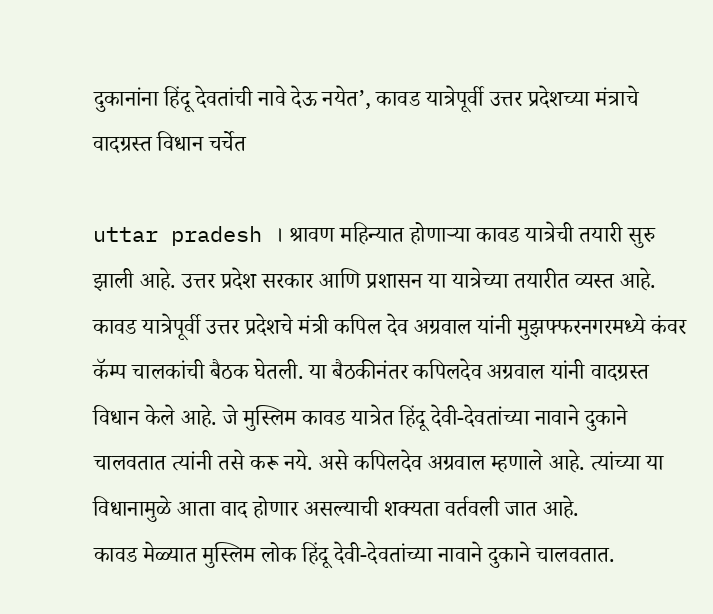दुकानांना हिंदू देवतांची नावे देऊ नयेत’, कावड यात्रेपूर्वी उत्तर प्रदेशच्या मंत्राचे वादग्रस्त विधान चर्चेत

uttar pradesh । श्रावण महिन्यात होणाऱ्या कावड यात्रेची तयारी सुरु झाली आहे. उत्तर प्रदेश सरकार आणि प्रशासन या यात्रेच्या तयारीत व्यस्त आहे. कावड यात्रेपूर्वी उत्तर प्रदेशचे मंत्री कपिल देव अग्रवाल यांनी मुझफ्फरनगरमध्ये कंवर कॅम्प चालकांची बैठक घेतली. या बैठकीनंतर कपिलदेव अग्रवाल यांनी वादग्रस्त विधान केले आहे. जे मुस्लिम कावड यात्रेत हिंदू देवी-देवतांच्या नावाने दुकाने चालवतात त्यांनी तसे करू नये. असे कपिलदेव अग्रवाल म्हणाले आहे. त्यांच्या या विधानामुळे आता वाद होणार असल्याची शक्यता वर्तवली जात आहे.
कावड मेळ्यात मुस्लिम लोक हिंदू देवी-देवतांच्या नावाने दुकाने चालवतात.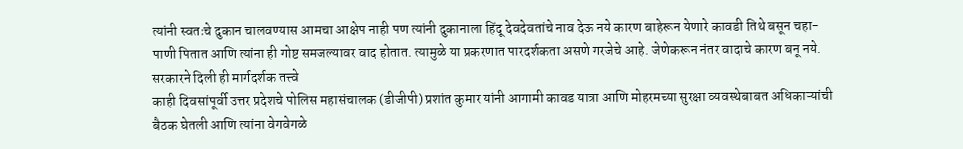त्यांनी स्वतःचे दुकान चालवण्यास आमचा आक्षेप नाही पण त्यांनी दुकानाला हिंदू देवदेवतांचे नाव देऊ नये कारण बाहेरून येणारे कावडी तिथे बसून चहा-पाणी पितात आणि त्यांना ही गोष्ट समजल्यावर वाद होतात. त्यामुळे या प्रकरणात पारदर्शकता असणे गरजेचे आहे. जेणेकरून नंतर वादाचे कारण बनू नये.
सरकारने दिली ही मार्गदर्शक तत्त्वे
काही दिवसांपूर्वी उत्तर प्रदेशचे पोलिस महासंचालक (डीजीपी) प्रशांत कुमार यांनी आगामी कावड यात्रा आणि मोहरमच्या सुरक्षा व्यवस्थेबाबत अधिकाऱ्यांची बैठक घेतली आणि त्यांना वेगवेगळे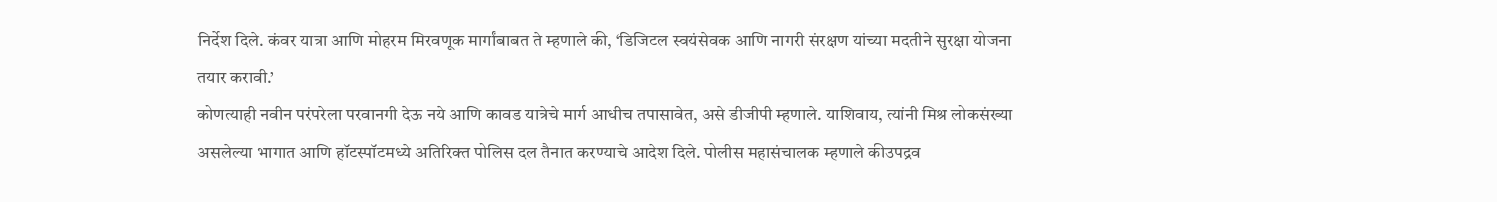निर्देश दिले. कंवर यात्रा आणि मोहरम मिरवणूक मार्गांबाबत ते म्हणाले की, ‘डिजिटल स्वयंसेवक आणि नागरी संरक्षण यांच्या मदतीने सुरक्षा योजना तयार करावी.’
कोणत्याही नवीन परंपरेला परवानगी देऊ नये आणि कावड यात्रेचे मार्ग आधीच तपासावेत, असे डीजीपी म्हणाले. याशिवाय, त्यांनी मिश्र लोकसंख्या असलेल्या भागात आणि हॉटस्पॉटमध्ये अतिरिक्त पोलिस दल तैनात करण्याचे आदेश दिले. पोलीस महासंचालक म्हणाले कीउपद्रव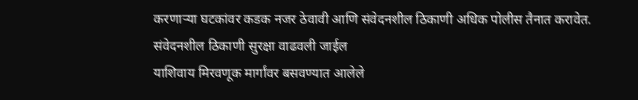करणाऱ्या घटकांवर कडक नजर ठेवावी आणि संवेदनशील ठिकाणी अधिक पोलीस तैनात करावेत.
संवेदनशील ठिकाणी सुरक्षा वाढवली जाईल
याशिवाय मिरवणूक मार्गांवर बसवण्यात आलेले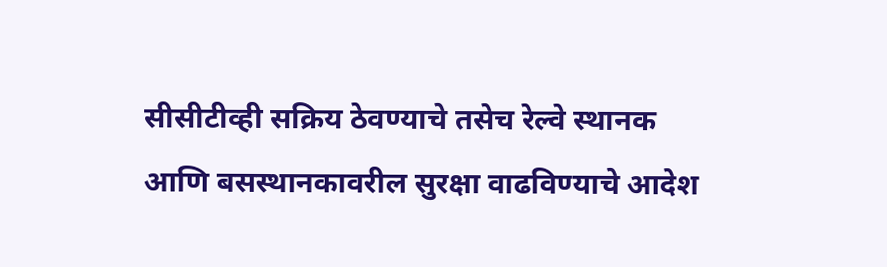सीसीटीव्ही सक्रिय ठेवण्याचे तसेच रेल्वे स्थानक आणि बसस्थानकावरील सुरक्षा वाढविण्याचे आदेश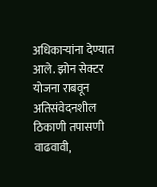अधिकाऱ्यांना देण्यात आले. झोन सेक्टर योजना राबवून अतिसंवेदनशील ठिकाणी तपासणी वाढवावी,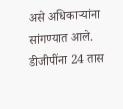असे अधिकाऱ्यांना सांगण्यात आले. डीजीपींना 24 तास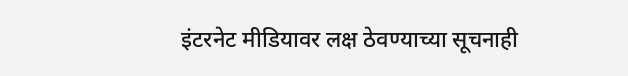इंटरनेट मीडियावर लक्ष ठेवण्याच्या सूचनाही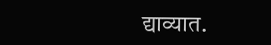द्याव्यात.